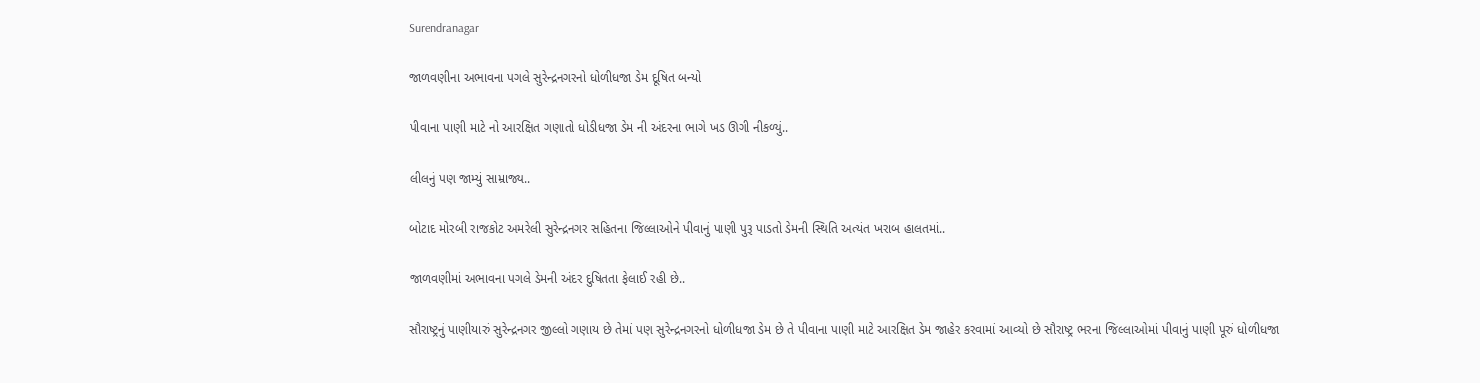Surendranagar

જાળવણીના અભાવના પગલે સુરેન્દ્રનગરનો ધોળીધજા ડેમ દૂષિત બન્યો

પીવાના પાણી માટે નો આરક્ષિત ગણાતો ધોડીધજા ડેમ ની અંદરના ભાગે ખડ ઊગી નીકળ્યું..

લીલનું પણ જામ્યું સામ્રાજ્ય..

બોટાદ મોરબી રાજકોટ અમરેલી સુરેન્દ્રનગર સહિતના જિલ્લાઓને પીવાનું પાણી પુરૂ પાડતો ડેમની સ્થિતિ અત્યંત ખરાબ હાલતમાં..

જાળવણીમાં અભાવના પગલે ડેમની અંદર દુષિતતા ફેલાઈ રહી છે..

સૌરાષ્ટ્રનું પાણીયારું સુરેન્દ્રનગર જીલ્લો ગણાય છે તેમાં પણ સુરેન્દ્રનગરનો ધોળીધજા ડેમ છે તે પીવાના પાણી માટે આરક્ષિત ડેમ જાહેર કરવામાં આવ્યો છે સૌરાષ્ટ્ર ભરના જિલ્લાઓમાં પીવાનું પાણી પૂરું ધોળીધજા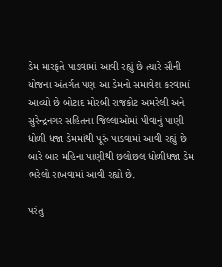ડેમ મારફતે પાડવામાં આવી રહ્યું છે ત્યારે સૌની યોજના અંતર્ગત પણ આ ડેમનો સમાવેશ કરવામાં આવ્યો છે બોટાદ મોરબી રાજકોટ અમરેલી અને સુરેન્દ્રનગર સહિતના જિલ્લાઓમાં પીવાનું પાણી ધોળી ધજા ડેમમાંથી પૂરું પાડવામાં આવી રહ્યું છે બારે બાર મહિના પાણીથી છલોછલ ધોળીધજા ડેમ ભરેલો રાખવામાં આવી રહ્યો છે.

પરંતુ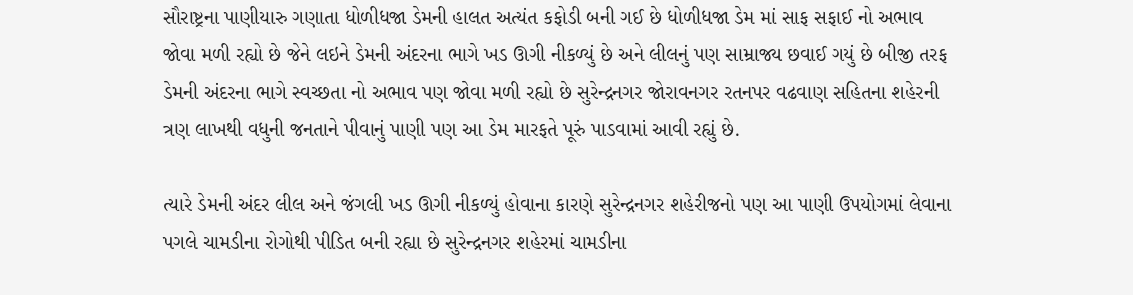સૌરાષ્ટ્રના પાણીયારુ ગણાતા ધોળીધજા ડેમની હાલત અત્યંત કફોડી બની ગઈ છે ધોળીધજા ડેમ માં સાફ સફાઈ નો અભાવ જોવા મળી રહ્યો છે જેને લઇને ડેમની અંદરના ભાગે ખડ ઊગી નીકળ્યું છે અને લીલનું પણ સામ્રાજ્ય છવાઈ ગયું છે બીજી તરફ ડેમની અંદરના ભાગે સ્વચ્છતા નો અભાવ પણ જોવા મળી રહ્યો છે સુરેન્દ્રનગર જોરાવનગર રતનપર વઢવાણ સહિતના શહેરની ત્રણ લાખથી વધુની જનતાને પીવાનું પાણી પણ આ ડેમ મારફતે પૂરું પાડવામાં આવી રહ્યું છે.

ત્યારે ડેમની અંદર લીલ અને જંગલી ખડ ઊગી નીકળ્યું હોવાના કારણે સુરેન્દ્રનગર શહેરીજનો પણ આ પાણી ઉપયોગમાં લેવાના પગલે ચામડીના રોગોથી પીડિત બની રહ્યા છે સુરેન્દ્રનગર શહેરમાં ચામડીના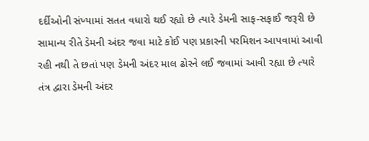દર્દીઓની સંખ્યામાં સતત વધારો થઈ રહ્યો છે ત્યારે ડેમની સાફ-સફાઈ જરૂરી છે સામાન્ય રીતે ડેમની અંદર જવા માટે કોઈ પણ પ્રકારની પરમિશન આપવામાં આવી રહી નથી તે છતાં પણ ડેમની અંદર માલ ઢોરને લઈ જવામાં આવી રહ્યા છે ત્યારે તંત્ર દ્વારા ડેમની અંદર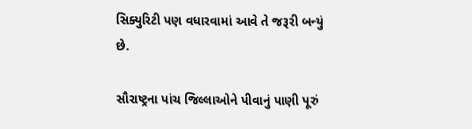સિક્યુરિટી પણ વધારવામાં આવે તે જરૂરી બન્યું છે.

સૌરાષ્ટ્રના પાંચ જિલ્લાઓને પીવાનું પાણી પૂરું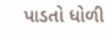પાડતો ધોળી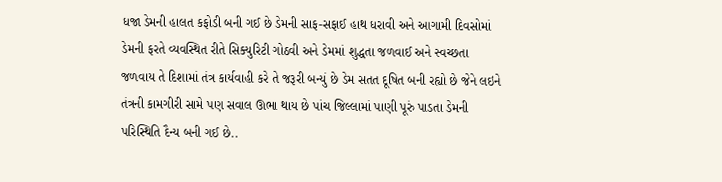ધજા ડેમની હાલત કફોડી બની ગઈ છે ડેમની સાફ-સફાઈ હાથ ધરાવી અને આગામી દિવસોમાં ડેમની ફરતે વ્યવસ્થિત રીતે સિક્યુરિટી ગોઠવી અને ડેમમાં શુદ્ધતા જળવાઈ અને સ્વચ્છતા જળવાય તે દિશામાં તંત્ર કાર્યવાહી કરે તે જરૂરી બન્યું છે ડેમ સતત દૂષિત બની રહ્યો છે જેને લઇને તંત્રની કામગીરી સામે પણ સવાલ ઊભા થાય છે પાંચ જિલ્લામાં પાણી પૂરું પાડતા ડેમની પરિસ્થિતિ દૈન્ય બની ગઈ છે..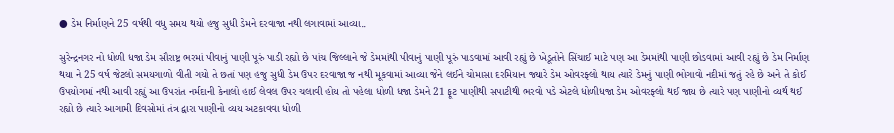● ડેમ નિર્માણને 25 વર્ષથી વધુ સમય થયો હજુ સુધી ડેમને દરવાજા નથી લગાવામાં આવ્યા..

સુરેન્દ્રનગર નો ધોળી ધજા ડેમ સૌરાષ્ટ્ર ભરમાં પીવાનું પાણી પૂરું પાડી રહ્યો છે પાંચ જિલ્લાને જે ડેમમાંથી પીવાનું પાણી પૂરું પાડવામાં આવી રહ્યું છે ખેડૂતોને સિંચાઈ માટે પણ આ ડેમમાંથી પાણી છોડવામાં આવી રહ્યું છે ડેમ નિર્માણ થયા ને 25 વર્ષ જેટલો સમયગાળો વીતી ગયો તે છતાં પણ હજુ સુધી ડેમ ઉપર દરવાજા જ નથી મૂકવામાં આવ્યા જેને લઈને ચોમાસા દરમિયાન જ્યારે ડેમ ઓવરફ્લો થાય ત્યારે ડેમનું પાણી ભોગાવો નદીમાં જતું રહે છે અને તે કોઈ ઉપયોગમાં નથી આવી રહ્યું આ ઉપરાંત નર્મદાની કેનાલો હાઈ લેવલ ઉપર ચલાવી હોય તો પહેલા ધોળી ધજા ડેમને 21 ફૂટ પાણીથી સપાટીથી ભરવો પડે એટલે ધોળીધજા ડેમ ઓવરફ્લો થઈ જાય છે ત્યારે પણ પાણીનો વ્યર્થ થઈ રહ્યો છે ત્યારે આગામી દિવસોમાં તંત્ર દ્વારા પાણીનો વ્યય અટકાવવા ધોળી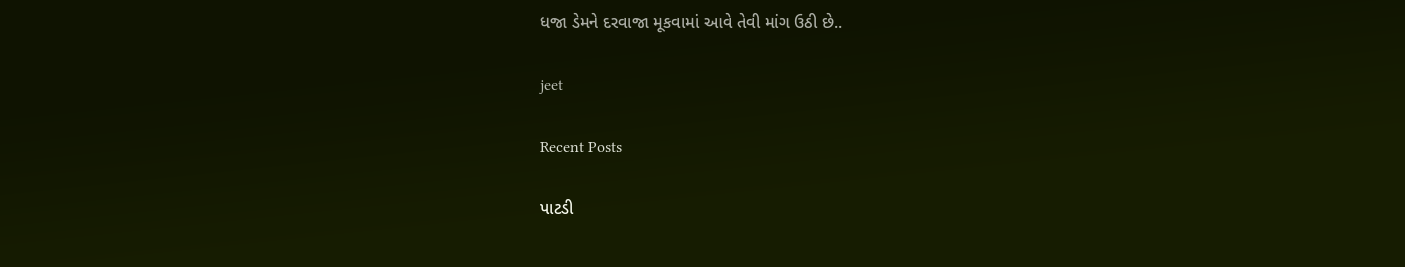ધજા ડેમને દરવાજા મૂકવામાં આવે તેવી માંગ ઉઠી છે..

jeet

Recent Posts

પાટડી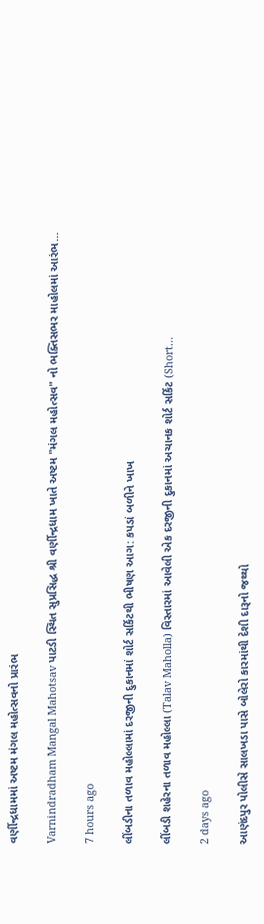વર્ણીન્દ્રધામમાં અષ્ટમ મંગલ મહોત્સવનો પ્રારંભ

Varnindradham Mangal Mahotsav પાટડી સ્થિત સુપ્રસિદ્ધ શ્રી વર્ણીન્દ્રધામ ખાતે અષ્ટમ "મંગલ મહોત્સવ" નો ભક્તિસભર માહોલમાં આરંભ…

7 hours ago

લીંબડીના તળાવ મહોલ્લામાં દરજીની દુકાનમાં શોર્ટ સર્કિટથી ભીષણ આગ: કપડાં બળીને ખાખ

લીંબડી શહેરના તળાવ મહોલ્લા (Talav Maholla) વિસ્તારમાં આવેલી એક દરજીની દુકાનમાં અચાનક શોર્ટ સર્કિટ (Short…

2 days ago

આણંદપુર પોલીસે સાલખડા પાસે બોલેરો કારમાંથી દેશી દારૂનો જથ્થો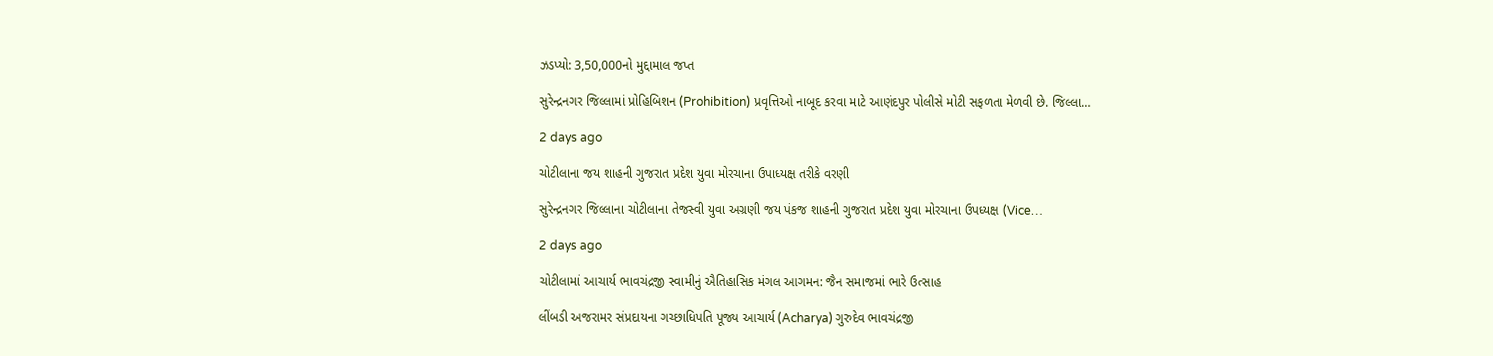ઝડપ્યો: 3,50,000નો મુદ્દામાલ જપ્ત

સુરેન્દ્રનગર જિલ્લામાં પ્રોહિબિશન (Prohibition) પ્રવૃત્તિઓ નાબૂદ કરવા માટે આણંદપુર પોલીસે મોટી સફળતા મેળવી છે. જિલ્લા…

2 days ago

ચોટીલાના જય શાહની ગુજરાત પ્રદેશ યુવા મોરચાના ઉપાધ્યક્ષ તરીકે વરણી

સુરેન્દ્રનગર જિલ્લાના ચોટીલાના તેજસ્વી યુવા અગ્રણી જય પંકજ શાહની ગુજરાત પ્રદેશ યુવા મોરચાના ઉપધ્યક્ષ (Vice…

2 days ago

ચોટીલામાં આચાર્ય ભાવચંદ્રજી સ્વામીનું ઐતિહાસિક મંગલ આગમન: જૈન સમાજમાં ભારે ઉત્સાહ

લીંબડી અજરામર સંપ્રદાયના ગચ્છાધિપતિ પૂજ્ય આચાર્ય (Acharya) ગુરુદેવ ભાવચંદ્રજી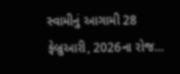સ્વામીનું આગામી 28 ફેબ્રુઆરી, 2026ના રોજ…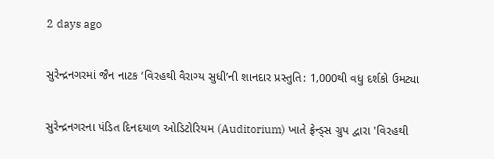2 days ago

સુરેન્દ્રનગરમાં જૈન નાટક ‘વિરહથી વૈરાગ્ય સુધી’ની શાનદાર પ્રસ્તુતિ: 1,000થી વધુ દર્શકો ઉમટ્યા

સુરેન્દ્રનગરના પંડિત દિનદયાળ ઓડિટોરિયમ (Auditorium) ખાતે ફ્રેન્ડ્સ ગ્રુપ દ્વારા 'વિરહથી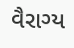વૈરાગ્ય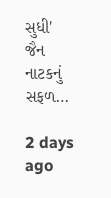સુધી' જૈન નાટકનું સફળ…

2 days ago